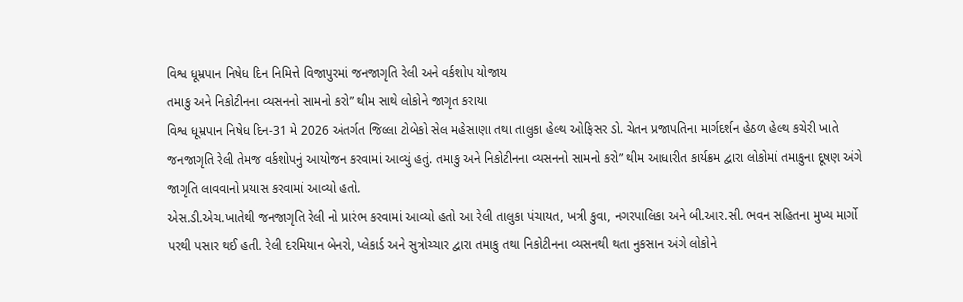વિશ્વ ધૂમ્રપાન નિષેધ દિન નિમિત્તે વિજાપુરમાં જનજાગૃતિ રેલી અને વર્કશોપ યોજાય
તમાકુ અને નિકોટીનના વ્યસનનો સામનો કરો” થીમ સાથે લોકોને જાગૃત કરાયા
વિશ્વ ધૂમ્રપાન નિષેધ દિન-31 મે 2026 અંતર્ગત જિલ્લા ટોબેકો સેલ મહેસાણા તથા તાલુકા હેલ્થ ઓફિસર ડો. ચેતન પ્રજાપતિના માર્ગદર્શન હેઠળ હેલ્થ કચેરી ખાતે જનજાગૃતિ રેલી તેમજ વર્કશોપનું આયોજન કરવામાં આવ્યું હતું. તમાકુ અને નિકોટીનના વ્યસનનો સામનો કરો” થીમ આધારીત કાર્યક્રમ દ્વારા લોકોમાં તમાકુના દૂષણ અંગે જાગૃતિ લાવવાનો પ્રયાસ કરવામાં આવ્યો હતો.
એસ.ડી.એચ.ખાતેથી જનજાગૃતિ રેલી નો પ્રારંભ કરવામાં આવ્યો હતો આ રેલી તાલુકા પંચાયત, ખત્રી કુવા, નગરપાલિકા અને બી.આર.સી. ભવન સહિતના મુખ્ય માર્ગો પરથી પસાર થઈ હતી. રેલી દરમિયાન બેનરો, પ્લેકાર્ડ અને સુત્રોચ્ચાર દ્વારા તમાકુ તથા નિકોટીનના વ્યસનથી થતા નુકસાન અંગે લોકોને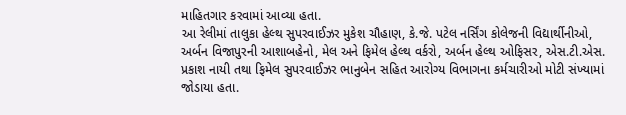માહિતગાર કરવામાં આવ્યા હતા.
આ રેલીમાં તાલુકા હેલ્થ સુપરવાઈઝર મુકેશ ચૌહાણ, કે.જે. પટેલ નર્સિંગ કોલેજની વિદ્યાર્થીનીઓ, અર્બન વિજાપુરની આશાબહેનો, મેલ અને ફિમેલ હેલ્થ વર્કરો, અર્બન હેલ્થ ઓફિસર, એસ.ટી.એસ. પ્રકાશ નાયી તથા ફિમેલ સુપરવાઈઝર ભાનુબેન સહિત આરોગ્ય વિભાગના કર્મચારીઓ મોટી સંખ્યામાં જોડાયા હતા.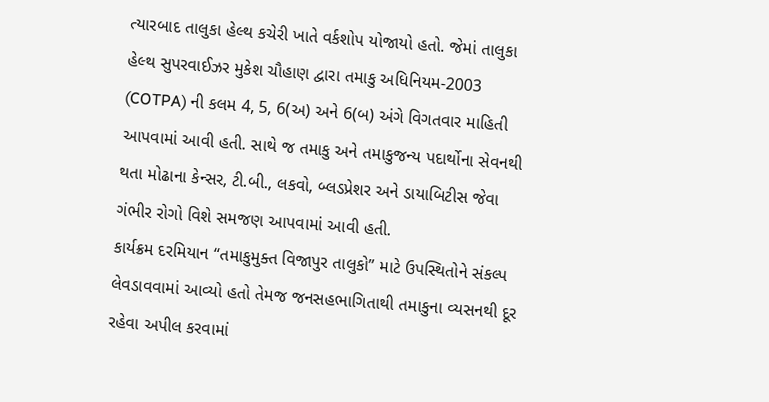ત્યારબાદ તાલુકા હેલ્થ કચેરી ખાતે વર્કશોપ યોજાયો હતો. જેમાં તાલુકા હેલ્થ સુપરવાઈઝર મુકેશ ચૌહાણ દ્વારા તમાકુ અધિનિયમ-2003 (COTPA) ની કલમ 4, 5, 6(અ) અને 6(બ) અંગે વિગતવાર માહિતી આપવામાં આવી હતી. સાથે જ તમાકુ અને તમાકુજન્ય પદાર્થોના સેવનથી થતા મોઢાના કેન્સર, ટી.બી., લકવો, બ્લડપ્રેશર અને ડાયાબિટીસ જેવા ગંભીર રોગો વિશે સમજણ આપવામાં આવી હતી.
કાર્યક્રમ દરમિયાન “તમાકુમુક્ત વિજાપુર તાલુકો” માટે ઉપસ્થિતોને સંકલ્પ લેવડાવવામાં આવ્યો હતો તેમજ જનસહભાગિતાથી તમાકુના વ્યસનથી દૂર રહેવા અપીલ કરવામાં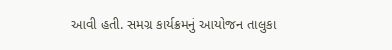આવી હતી. સમગ્ર કાર્યક્રમનું આયોજન તાલુકા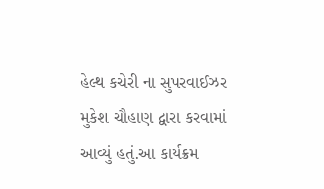હેલ્થ કચેરી ના સુપરવાઈઝર મુકેશ ચૌહાણ દ્વારા કરવામાં આવ્યું હતું.આ કાર્યક્રમ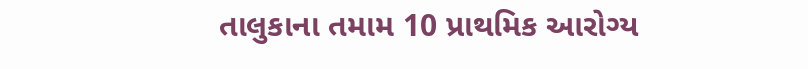તાલુકાના તમામ 10 પ્રાથમિક આરોગ્ય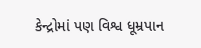કેન્દ્રોમાં પણ વિશ્વ ધૂમ્રપાન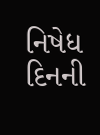નિષેધ દિનની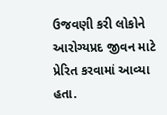ઉજવણી કરી લોકોને આરોગ્યપ્રદ જીવન માટે પ્રેરિત કરવામાં આવ્યા હતા.